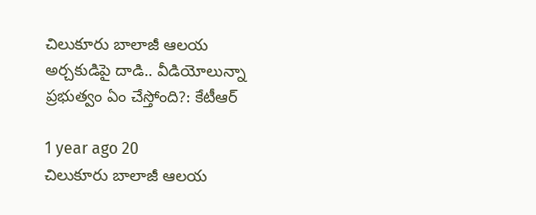చిలుకూరు బాలాజీ ఆలయ అర్చకుడిపై దాడి.. వీడియోలున్నా ప్రభుత్వం ఏం చేస్తోంది?: కేటీఆర్‌

1 year ago 20
చిలుకూరు బాలాజీ ఆలయ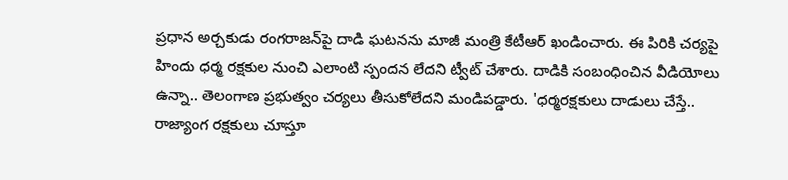ప్రధాన అర్చకుడు రంగరాజన్‌పై దాడి ఘటనను మాజీ మంత్రి కేటీఆర్ ఖండించారు. ఈ పిరికి చర్యపై హిందు ధర్మ రక్షకుల నుంచి ఎలాంటి స్పందన లేదని ట్వీట్ చేశారు. దాడికి సంబంధించిన వీడియోలు ఉన్నా.. తెలంగాణ ప్రభుత్వం చర్యలు తీసుకోలేదని మండిపడ్డారు. 'ధర్మరక్షకులు దాడులు చేస్తే.. రాజ్యాంగ రక్షకులు చూస్తూ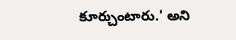కూర్చుంటారు.' అని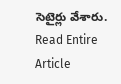సెటైర్లు వేశారు.
Read Entire Article